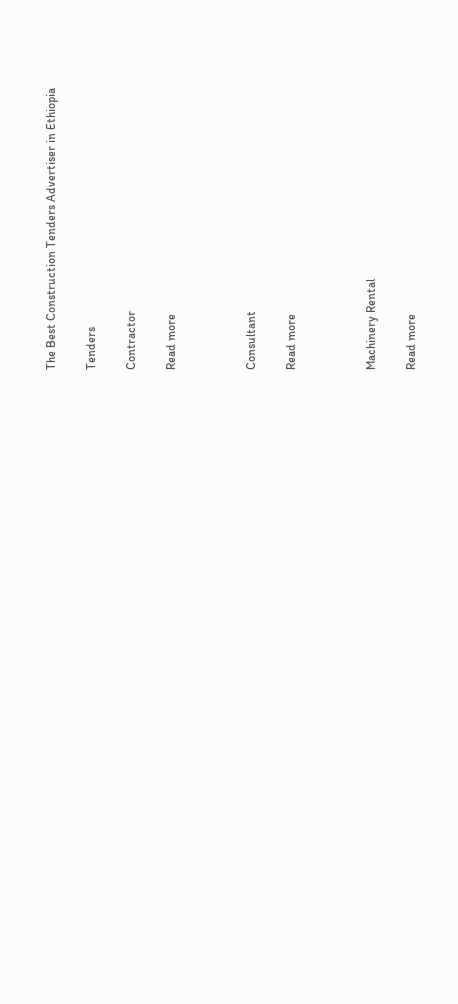The Best Construction Tenders Advertiser in Ethiopia

Tenders

Contractor

Read more



Consultant

Read more



Machinery Rental

Read more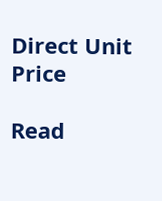Direct Unit Price

Read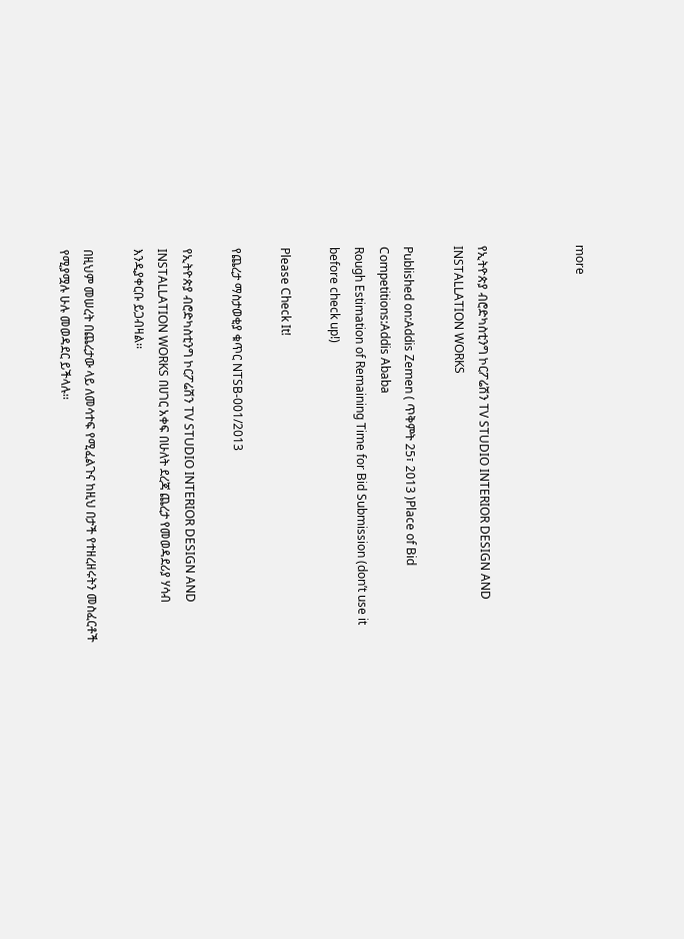more



የኢትዮጵያ ብሮድካስቲንግ ኮርፖሬሽን TV STUDIO INTERIOR DESIGN AND INSTALLATION WORKS

Published on:Addis Zemen ( ጥቅምት 25፣ 2013 )Place of Bid Competitions:Addis Ababa
Rough Estimation of Remaining Time for Bid Submission (don’t use it before check up!)

Please Check It!

የጨረታ ማስታወቂያ ቁጥር NTSB-001/2013

የኢትዮጵያ ብሮድካስቲንግ ኮርፖሬሽን TV STUDIO INTERIOR DESIGN AND INSTALLATION WORKS በሀገር አቀፍ በሁለት ደረጃ ጨረታ የመወዳደሪያ ሃሳብ እንዲያቀርቡ ይጋብዛል፡፡

በዚህም መሠረት በጨረታው ላይ ለመሳተፍ የሚፈልጉና ከዚህ በታች የተዘረዘሩትን መስፈርቶች የሚያሟሉ ሁሉ መወዳደር ይችላሉ፡፡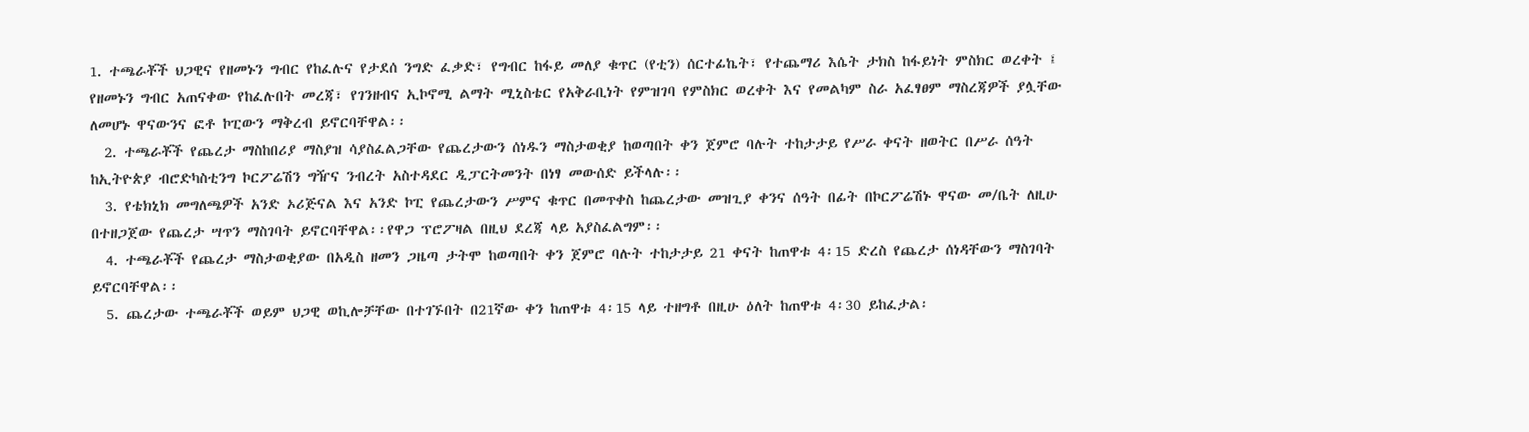1. ተጫራቾች ህጋዊና የዘመኑን ግብር የከፈሉና የታደሰ ንግድ ፈቃድ፣ የግብር ከፋይ መለያ ቁጥር (የቲን) ሰርተፊኬት፣ የተጨማሪ እሴት ታክስ ከፋይነት ምስክር ወረቀት ፤ የዘመኑን ግብር አጠናቀው የከፈሉበት መረጃ፣ የገንዘብና ኢኮኖሚ ልማት ሚኒስቴር የአቅራቢነት የምዝገባ የምስክር ወረቀት እና የመልካም ስራ አፈፃፀም ማስረጃዎች ያሏቸው ለመሆኑ ዋናውንና ፎቶ ኮፒውን ማቅረብ ይኖርባቸዋል፡፡
  2. ተጫራቾች የጨረታ ማስከበሪያ ማስያዝ ሳያስፈልጋቸው የጨረታውን ሰነዱን ማስታወቂያ ከወጣበት ቀን ጀምሮ ባሉት ተከታታይ የሥራ ቀናት ዘወትር በሥራ ሰዓት ከኢትዮጵያ ብሮድካስቲንግ ኮርፖሬሽን ግዥና ንብረት አስተዳደር ዲፓርትመንት በነፃ መውሰድ ይችላሉ፡፡
  3. የቴክኒክ መግለጫዎች አንድ ኦሪጅናል እና አንድ ኮፒ የጨረታውን ሥምና ቁጥር በመጥቀስ ከጨረታው መዝጊያ ቀንና ሰዓት በፊት በኮርፖሬሽኑ ዋናው መ/ቤት ለዚሁ በተዘጋጀው የጨረታ ሣጥን ማስገባት ይኖርባቸዋል፡፡የዋጋ ፕሮፖዛል በዚህ ደረጃ ላይ አያስፈልግም፡፡
  4. ተጫራቾች የጨረታ ማስታወቂያው በአዲስ ዘመን ጋዜጣ ታትሞ ከወጣበት ቀን ጀምሮ ባሉት ተከታታይ 21 ቀናት ከጠዋቱ 4፡15 ድረስ የጨረታ ሰነዳቸውን ማስገባት ይኖርባቸዋል፡፡
  5. ጨረታው ተጫራቾች ወይም ህጋዊ ወኪሎቻቸው በተገኙበት በ21ኛው ቀን ከጠዋቱ 4፡15 ላይ ተዘግቶ በዚሁ ዕለት ከጠዋቱ 4፡30 ይከፈታል፡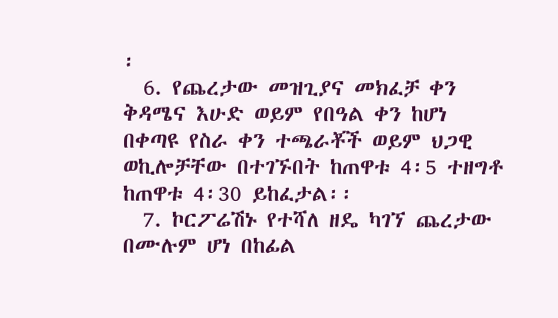፡
  6. የጨረታው መዝጊያና መክፈቻ ቀን ቅዳሜና እሁድ ወይም የበዓል ቀን ከሆነ በቀጣዩ የስራ ቀን ተጫራቾች ወይም ህጋዊ ወኪሎቻቸው በተገኙበት ከጠዋቱ 4፡5 ተዘግቶ ከጠዋቱ 4፡30 ይከፈታል፡፡
  7. ኮርፖሬሽኑ የተሻለ ዘዴ ካገኘ ጨረታው በሙሉም ሆነ በከፊል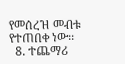የመሰረዝ መብቱ የተጠበቀ ነው፡፡
  8. ተጨማሪ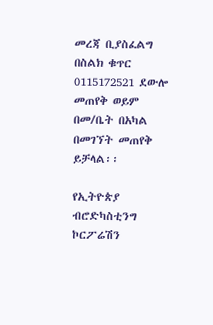መረጃ ቢያስፈልግ በስልክ ቁጥር 0115172521 ደውሎ መጠየቅ ወይም በመ/ቤት በአካል በመገኘት መጠየቅ ይቻላል፡፡

የኢትዮጵያ ብሮድካስቲንግ ኮርፖሬሽን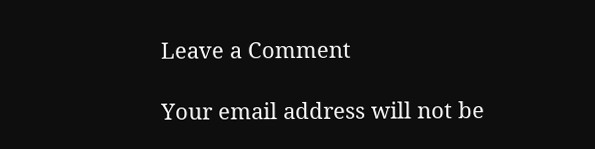Leave a Comment

Your email address will not be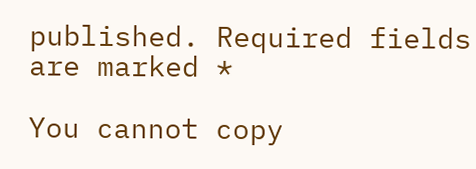published. Required fields are marked *

You cannot copy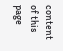content of this page